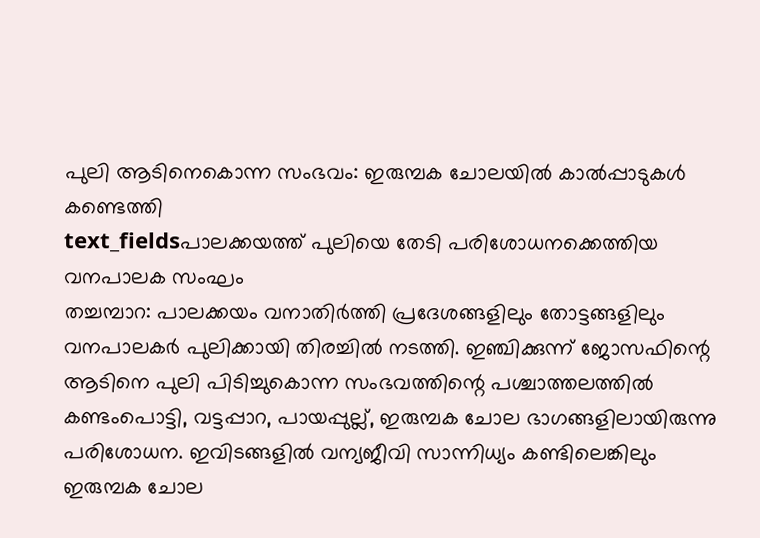പുലി ആടിനെകൊന്ന സംഭവം: ഇരുമ്പക ചോലയിൽ കാൽപ്പാടുകൾ കണ്ടെത്തി
text_fieldsപാലക്കയത്ത് പുലിയെ തേടി പരിശോധനക്കെത്തിയ വനപാലക സംഘം
തച്ചമ്പാറ: പാലക്കയം വനാതിർത്തി പ്രദേശങ്ങളിലും തോട്ടങ്ങളിലും വനപാലകർ പുലിക്കായി തിരച്ചിൽ നടത്തി. ഇഞ്ചിക്കുന്ന് ജോസഫിന്റെ ആടിനെ പുലി പിടിച്ചുകൊന്ന സംഭവത്തിന്റെ പശ്ചാത്തലത്തിൽ കണ്ടംപൊട്ടി, വട്ടപ്പാറ, പായപ്പുല്ല്, ഇരുമ്പക ചോല ഭാഗങ്ങളിലായിരുന്നു പരിശോധന. ഇവിടങ്ങളിൽ വന്യജീവി സാന്നിധ്യം കണ്ടിലെങ്കിലും ഇരുമ്പക ചോല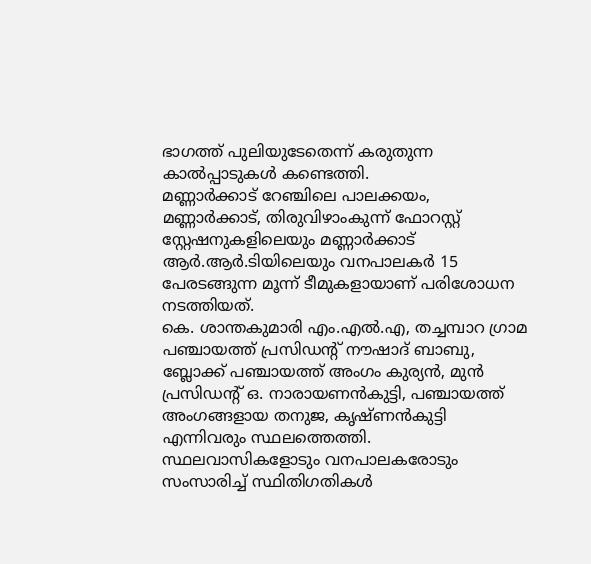ഭാഗത്ത് പുലിയുടേതെന്ന് കരുതുന്ന കാൽപ്പാടുകൾ കണ്ടെത്തി.
മണ്ണാർക്കാട് റേഞ്ചിലെ പാലക്കയം, മണ്ണാർക്കാട്, തിരുവിഴാംകുന്ന് ഫോറസ്റ്റ് സ്റ്റേഷനുകളിലെയും മണ്ണാർക്കാട് ആർ.ആർ.ടിയിലെയും വനപാലകർ 15 പേരടങ്ങുന്ന മൂന്ന് ടീമുകളായാണ് പരിശോധന നടത്തിയത്.
കെ. ശാന്തകുമാരി എം.എൽ.എ, തച്ചമ്പാറ ഗ്രാമ പഞ്ചായത്ത് പ്രസിഡന്റ് നൗഷാദ് ബാബു, ബ്ലോക്ക് പഞ്ചായത്ത് അംഗം കുര്യൻ, മുൻ പ്രസിഡന്റ് ഒ. നാരായണൻകുട്ടി, പഞ്ചായത്ത് അംഗങ്ങളായ തനുജ, കൃഷ്ണൻകുട്ടി എന്നിവരും സ്ഥലത്തെത്തി. സ്ഥലവാസികളോടും വനപാലകരോടും സംസാരിച്ച് സ്ഥിതിഗതികൾ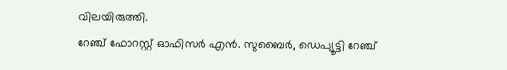വിലയിരുത്തി.
റേഞ്ച് ഫോറസ്റ്റ് ഓഫിസർ എൻ. സുബൈർ, ഡെപ്യൂട്ടി റേഞ്ച്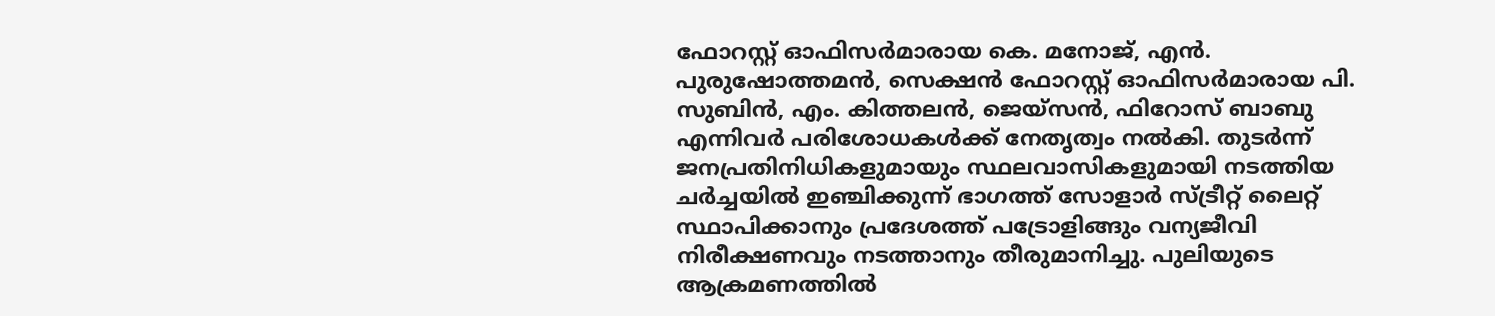ഫോറസ്റ്റ് ഓഫിസർമാരായ കെ. മനോജ്, എൻ. പുരുഷോത്തമൻ, സെക്ഷൻ ഫോറസ്റ്റ് ഓഫിസർമാരായ പി. സുബിൻ, എം. കിത്തലൻ, ജെയ്സൻ, ഫിറോസ് ബാബു എന്നിവർ പരിശോധകൾക്ക് നേതൃത്വം നൽകി. തുടർന്ന് ജനപ്രതിനിധികളുമായും സ്ഥലവാസികളുമായി നടത്തിയ ചർച്ചയിൽ ഇഞ്ചിക്കുന്ന് ഭാഗത്ത് സോളാർ സ്ട്രീറ്റ് ലൈറ്റ് സ്ഥാപിക്കാനും പ്രദേശത്ത് പട്രോളിങ്ങും വന്യജീവി നിരീക്ഷണവും നടത്താനും തീരുമാനിച്ചു. പുലിയുടെ ആക്രമണത്തിൽ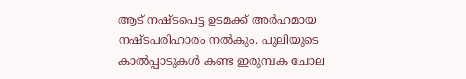ആട് നഷ്ടപെട്ട ഉടമക്ക് അർഹമായ നഷ്ടപരിഹാരം നൽകും. പുലിയുടെ കാൽപ്പാടുകൾ കണ്ട ഇരുമ്പക ചോല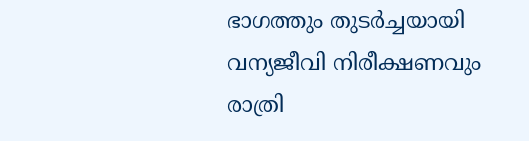ഭാഗത്തും തുടർച്ചയായി വന്യജീവി നിരീക്ഷണവും രാത്രി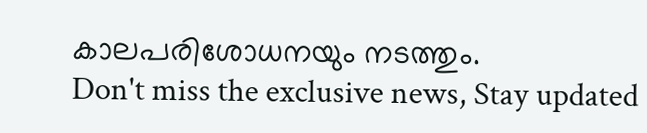കാലപരിശോധനയും നടത്തും.
Don't miss the exclusive news, Stay updated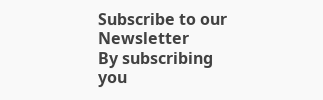Subscribe to our Newsletter
By subscribing you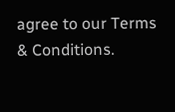agree to our Terms & Conditions.